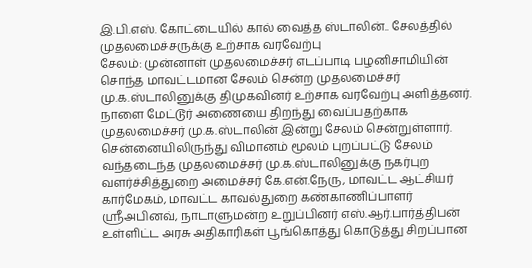இ.பி.எஸ். கோட்டையில் கால் வைத்த ஸ்டாலின்.. சேலத்தில் முதலமைச்சருக்கு உற்சாக வரவேற்பு
சேலம்: முன்னாள் முதலமைச்சர் எடப்பாடி பழனிசாமியின் சொந்த மாவட்டமான சேலம் சென்ற முதலமைச்சர் மு.க.ஸ்டாலினுக்கு திமுகவினர் உற்சாக வரவேற்பு அளித்தனர்.
நாளை மேட்டூர் அணையை திறந்து வைப்பதற்காக முதலமைச்சர் மு.க.ஸ்டாலின் இன்று சேலம் சென்றுள்ளார். சென்னையிலிருந்து விமானம் மூலம் புறப்பட்டு சேலம் வந்தடைந்த முதலமைச்சர் மு.க.ஸ்டாலினுக்கு நகர்புற வளர்ச்சித்துறை அமைச்சர் கே.என்.நேரு, மாவட்ட ஆட்சியர் கார்மேகம், மாவட்ட காவல்துறை கண்காணிப்பாளர் ஸ்ரீஅபினவ், நாடாளுமன்ற உறுப்பினர் எஸ்.ஆர்.பார்த்திபன் உள்ளிட்ட அரசு அதிகாரிகள் பூங்கொத்து கொடுத்து சிறப்பான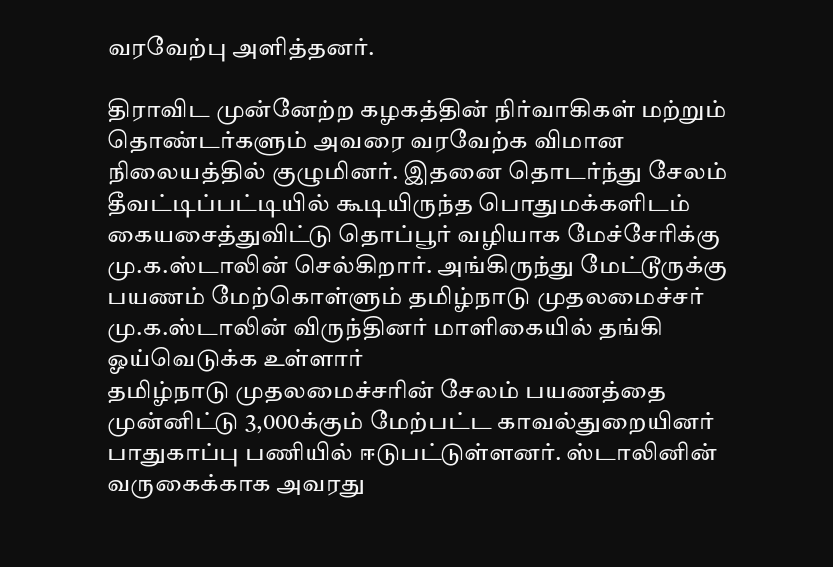வரவேற்பு அளித்தனர்.

திராவிட முன்னேற்ற கழகத்தின் நிர்வாகிகள் மற்றும் தொண்டர்களும் அவரை வரவேற்க விமான நிலையத்தில் குழுமினர். இதனை தொடர்ந்து சேலம் தீவட்டிப்பட்டியில் கூடியிருந்த பொதுமக்களிடம் கையசைத்துவிட்டு தொப்பூர் வழியாக மேச்சேரிக்கு மு.க.ஸ்டாலின் செல்கிறார். அங்கிருந்து மேட்டூருக்கு பயணம் மேற்கொள்ளும் தமிழ்நாடு முதலமைச்சர் மு.க.ஸ்டாலின் விருந்தினர் மாளிகையில் தங்கி ஓய்வெடுக்க உள்ளார்
தமிழ்நாடு முதலமைச்சரின் சேலம் பயணத்தை முன்னிட்டு 3,000க்கும் மேற்பட்ட காவல்துறையினர் பாதுகாப்பு பணியில் ஈடுபட்டுள்ளனர். ஸ்டாலினின் வருகைக்காக அவரது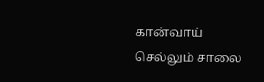கான்வாய் செல்லும் சாலை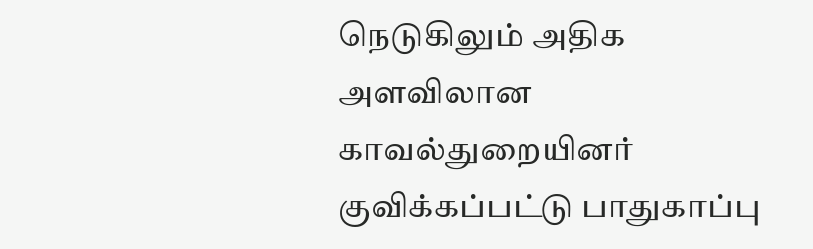நெடுகிலும் அதிக அளவிலான காவல்துறையினர் குவிக்கப்பட்டு பாதுகாப்பு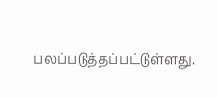பலப்படுத்தப்பட்டுள்ளது.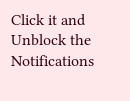Click it and Unblock the Notifications